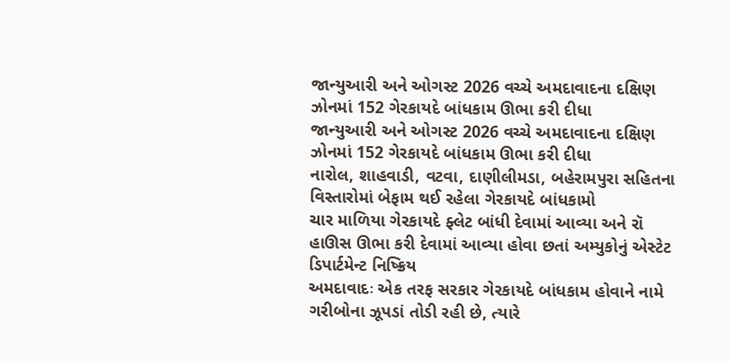જાન્યુઆરી અને ઓગસ્ટ 2026 વચ્ચે અમદાવાદના દક્ષિણ ઝોનમાં 152 ગેરકાયદે બાંધકામ ઊભા કરી દીધા
જાન્યુઆરી અને ઓગસ્ટ 2026 વચ્ચે અમદાવાદના દક્ષિણ ઝોનમાં 152 ગેરકાયદે બાંધકામ ઊભા કરી દીધા
નારોલ, શાહવાડી, વટવા, દાણીલીમડા, બહેરામપુરા સહિતના વિસ્તારોમાં બેફામ થઈ રહેલા ગેરકાયદે બાંધકામો
ચાર માળિયા ગેરકાયદે ફ્લેટ બાંધી દેવામાં આવ્યા અને રૉ હાઊસ ઊભા કરી દેવામાં આવ્યા હોવા છતાં અમ્યુકોનું એસ્ટેટ ડિપાર્ટમેન્ટ નિષ્ક્રિય
અમદાવાદઃ એક તરફ સરકાર ગેરકાયદે બાંધકામ હોવાને નામે ગરીબોના ઝૂપડાં તોડી રહી છે, ત્યારે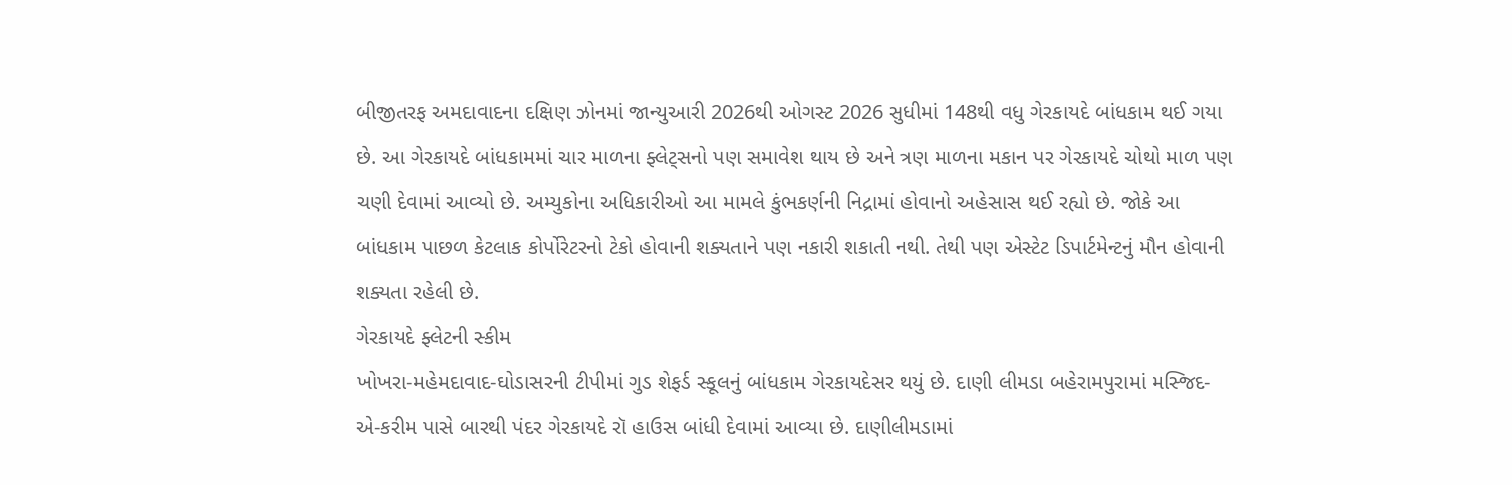બીજીતરફ અમદાવાદના દક્ષિણ ઝોનમાં જાન્યુઆરી 2026થી ઓગસ્ટ 2026 સુધીમાં 148થી વધુ ગેરકાયદે બાંધકામ થઈ ગયા છે. આ ગેરકાયદે બાંધકામમાં ચાર માળના ફ્લેટ્સનો પણ સમાવેશ થાય છે અને ત્રણ માળના મકાન પર ગેરકાયદે ચોથો માળ પણ ચણી દેવામાં આવ્યો છે. અમ્યુકોના અધિકારીઓ આ મામલે કુંભકર્ણની નિદ્રામાં હોવાનો અહેસાસ થઈ રહ્યો છે. જોકે આ બાંધકામ પાછળ કેટલાક કોર્પોરેટરનો ટેકો હોવાની શક્યતાને પણ નકારી શકાતી નથી. તેથી પણ એસ્ટેટ ડિપાર્ટમેન્ટનું મૌન હોવાની શક્યતા રહેલી છે.
ગેરકાયદે ફ્લેટની સ્કીમ
ખોખરા-મહેમદાવાદ-ઘોડાસરની ટીપીમાં ગુડ શેફર્ડ સ્કૂલનું બાંધકામ ગેરકાયદેસર થયું છે. દાણી લીમડા બહેરામપુરામાં મસ્જિદ-એ-કરીમ પાસે બારથી પંદર ગેરકાયદે રૉ હાઉસ બાંધી દેવામાં આવ્યા છે. દાણીલીમડામાં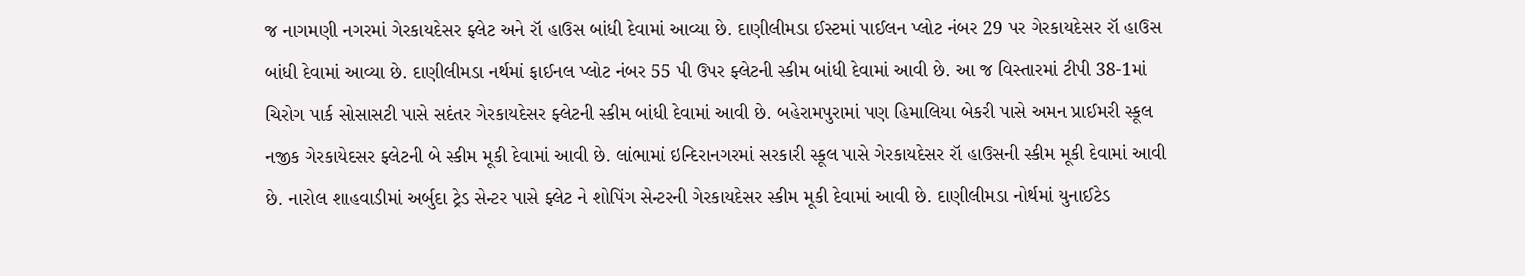જ નાગમણી નગરમાં ગેરકાયદેસર ફ્લેટ અને રૉ હાઉસ બાંધી દેવામાં આવ્યા છે. દાણીલીમડા ઈસ્ટમાં પાઈલન પ્લોટ નંબર 29 પર ગેરકાયદેસર રૉ હાઉસ બાંધી દેવામાં આવ્યા છે. દાણીલીમડા નર્થમાં ફાઈનલ પ્લોટ નંબર 55 પી ઉપર ફ્લેટની સ્કીમ બાંધી દેવામાં આવી છે. આ જ વિસ્તારમાં ટીપી 38-1માં ચિરોગ પાર્ક સોસાસટી પાસે સદંતર ગેરકાયદેસર ફ્લેટની સ્કીમ બાંધી દેવામાં આવી છે. બહેરામપુરામાં પણ હિમાલિયા બેકરી પાસે અમન પ્રાઈમરી સ્કૂલ નજીક ગેરકાયેદસર ફ્લેટની બે સ્કીમ મૂકી દેવામાં આવી છે. લાંભામાં ઇન્દિરાનગરમાં સરકારી સ્કૂલ પાસે ગેરકાયદેસર રૉ હાઉસની સ્કીમ મૂકી દેવામાં આવી છે. નારોલ શાહવાડીમાં અર્બુદા ટ્રેડ સેન્ટર પાસે ફ્લેટ ને શોપિંગ સેન્ટરની ગેરકાયદેસર સ્કીમ મૂકી દેવામાં આવી છે. દાણીલીમડા નોર્થમાં યુનાઈટેડ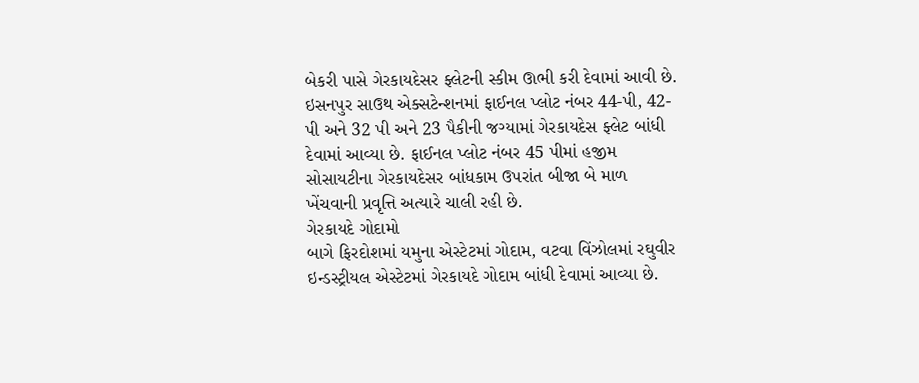બેકરી પાસે ગેરકાયદેસર ફ્લેટની સ્કીમ ઊભી કરી દેવામાં આવી છે. ઇસનપુર સાઉથ એક્સટેન્શનમાં ફાઈનલ પ્લોટ નંબર 44-પી, 42-પી અને 32 પી અને 23 પૈકીની જગ્યામાં ગેરકાયદેસ ફ્લેટ બાંધી દેવામાં આવ્યા છે. ફાઈનલ પ્લોટ નંબર 45 પીમાં હજીમ સોસાયટીના ગેરકાયદેસર બાંધકામ ઉપરાંત બીજા બે માળ ખેંચવાની પ્રવૃત્તિ અત્યારે ચાલી રહી છે.
ગેરકાયદે ગોદામો
બાગે ફિરદોશમાં યમુના એસ્ટેટમાં ગોદામ, વટવા વિંઝોલમાં રઘુવીર ઇન્ડસ્ટ્રીયલ એસ્ટેટમાં ગેરકાયદે ગોદામ બાંધી દેવામાં આવ્યા છે.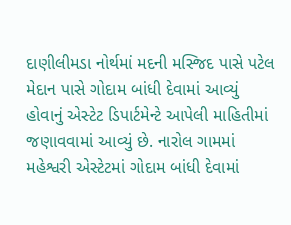દાણીલીમડા નોર્થમાં મદની મસ્જિદ પાસે પટેલ મેદાન પાસે ગોદામ બાંધી દેવામાં આવ્યું હોવાનું એસ્ટેટ ડિપાર્ટમેન્ટે આપેલી માહિતીમાં જણાવવામાં આવ્યું છે. નારોલ ગામમાં મહેશ્વરી એસ્ટેટમાં ગોદામ બાંધી દેવામાં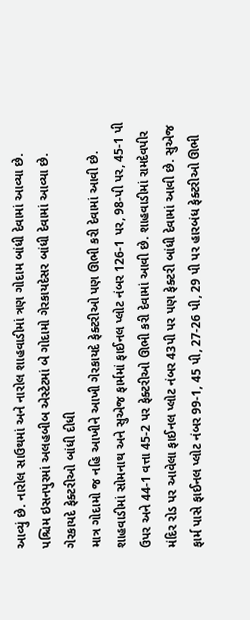આવ્યું છે. નારોલ સાઉથમાં અને નારોલ શાહવાડીમાં ત્રણ ગોદામ બાંધી દેવામાં આવ્યા છે. પશ્ચિમ ઇસનપુરમાં અલહબીબ એસ્ટેટમાં બે ગોદામો ગેરકાયદેસર બાંધી દેવામાં આવ્યા છે.
ગેરકાયદે ફેક્ટરીઓ બાંધી દીધી
માત્ર ગોદામો જ નહિ આખીને આખી ગેરકાયદે ફેક્ટરીઓ પણ ઊભી કરી દેવામાં આવી છે. શાહવાડીમાં સોમનાથ અને સુએજ ફાર્મમાં ફાઈનલ પ્લોટ નંબર 126-1 પર, 98-પી પર, 45-1 પી ઉપર અને 44-1 વત્તા 45-2 પર ફેક્ટરીઓ ઊભી કરી દેવામાં આવી છે. શાહવાડીમાં રામદેવપીર મંદિર રોડ પર આવેલા ફાઈનલ પ્લોટ નંબર 43પી પર પણ ફેક્ટરી બાંધી દેવામાં આવી છે. સુએજ ફાર્મ પાસે ફાઈનલ પ્લોટ નંબર 99-1, 45 પી, 27-26 પી, 29 પી પર હારબંધ ફેક્ટરીઓ ઊભી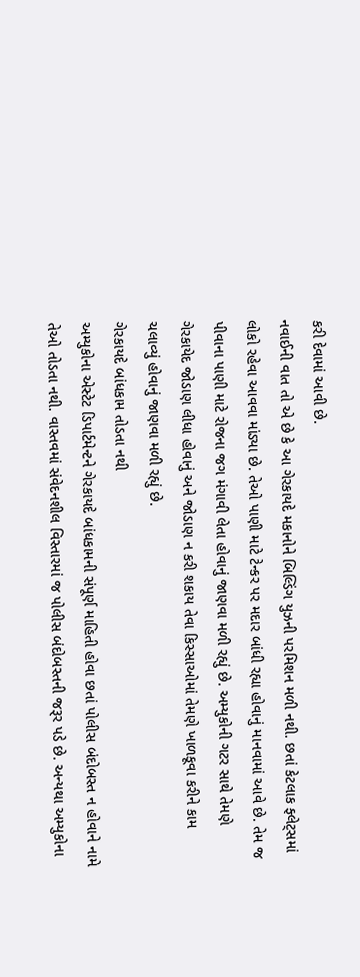કરી દેવામાં આવી છે.
નવાઈની વાત તો એ છે કે આ ગેરકાયદે મકાનોને બિલ્ડિંગ યુઝની પરમિશન મળી નથી. છતાં કેટલાક ફ્લેટ્સમાં લોકો રહેવા આવવા માંડ્યા છે. તેઓ પાણી માટે ટેન્કર પર મદાર બાંધી રહ્યા હોવાનું માનવામાં આવે છે. તેમ જ પીવાના પાણી માટે રોજના જગ મંગાવી લેતા હોવાનું જાણવા મળી રહ્યું છે. અમ્યુકોની ગટર સાથે તેમણે ગેરકાયેદ જોડાણ લીધા હોવાનું અને જોડાણ ન કરી શકાય તેવા કિસ્સાઓમાં તેમણે ખાળકૂવા કરીને કામ ચલાવ્યું હોવાનું જાણવા મળી રહ્યું છે.
ગેરકાયદે બાંધકામ તોડતા નથી
અમ્યુકોના એસ્ટેટ ડિપાર્ટમેન્ટને ગેરકાયદે બાંધકામની સંપૂર્ણ માહિતી હોવા છતાં પોલીસ બંદોબસ્ત ન હોવાને નામે તેઓ તોડતા નથી. વાસ્તવમાં સંવેદનશીલ વિસ્તારમાં જ પોલીસ બંદોબસ્તની જરૂર પડે છે. અન્યથા અમ્યુકોના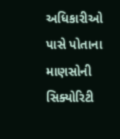અધિકારીઓ પાસે પોતાના માણસોની સિક્યોરિટી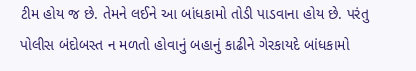ટીમ હોય જ છે. તેમને લઈને આ બાંધકામો તોડી પાડવાના હોય છે. પરંતુ પોલીસ બંદોબસ્ત ન મળતો હોવાનું બહાનું કાઢીને ગેરકાયદે બાંધકામો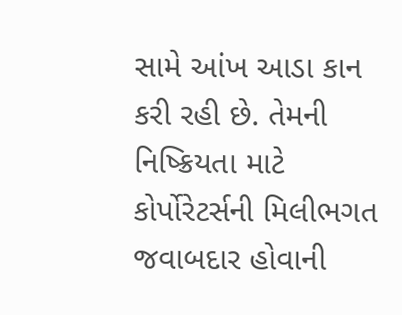સામે આંખ આડા કાન કરી રહી છે. તેમની નિષ્ક્રિયતા માટે કોર્પોરેટર્સની મિલીભગત જવાબદાર હોવાની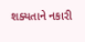શક્યતાને નકારી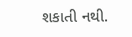શકાતી નથી.